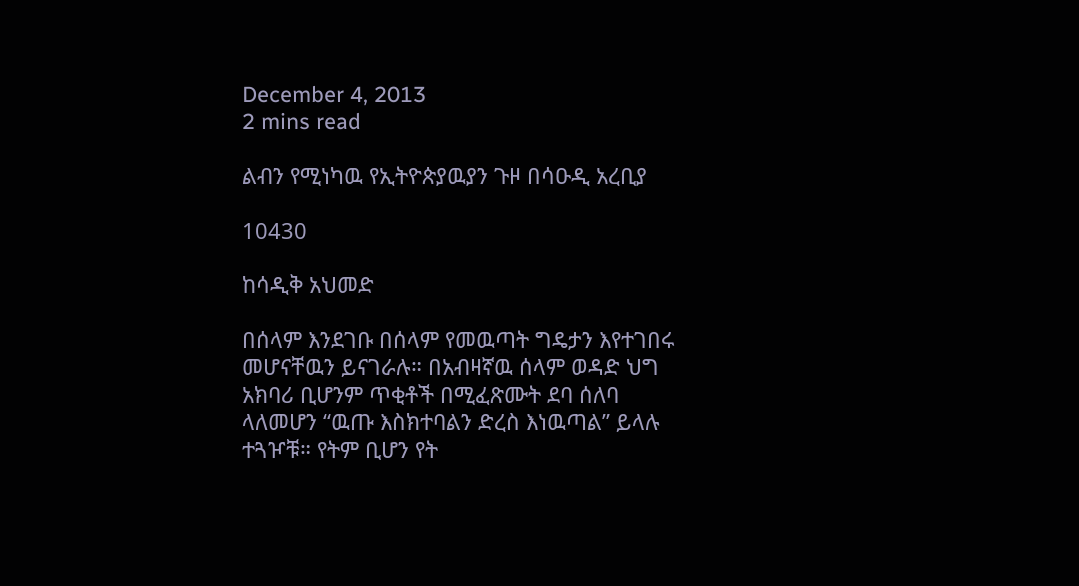December 4, 2013
2 mins read

ልብን የሚነካዉ የኢትዮጵያዉያን ጉዞ በሳዑዲ አረቢያ

10430

ከሳዲቅ አህመድ

በሰላም እንደገቡ በሰላም የመዉጣት ግዴታን እየተገበሩ መሆናቸዉን ይናገራሉ። በአብዛኛዉ ሰላም ወዳድ ህግ አክባሪ ቢሆንም ጥቂቶች በሚፈጽሙት ደባ ሰለባ ላለመሆን “ዉጡ እስክተባልን ድረስ እነዉጣል” ይላሉ ተጓዦቹ። የትም ቢሆን የት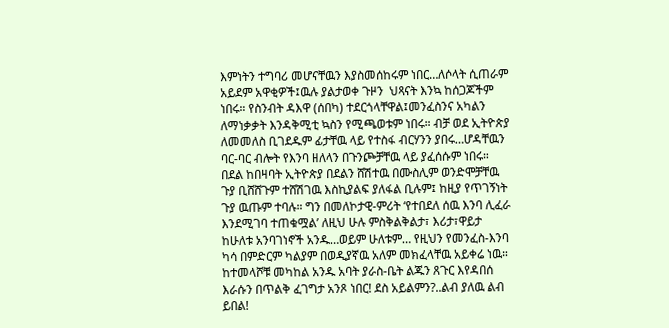እምነትን ተግባሪ መሆናቸዉን እያስመሰከሩም ነበር…ለሶላት ሲጠራም አይደም አዋቂዎች፤ዉሉ ያልታወቀ ጉዞን  ህጻናት እንኳ ከሰጋጆችም ነበሩ። የስንብት ዳእዋ (ሰበካ) ተደርጎላቸዋል፤መንፈስንና አካልን ለማነቃቃት እንዳቅሚቲ ኳስን የሚጫወቱም ነበሩ። ብቻ ወደ ኢትዮጵያ ለመመለስ ቢገደዱም ፊታቸዉ ላይ የተስፋ ብርሃንን ያበሩ…ሆዳቸዉን ባር-ባር ብሎት የእንባ ዘለላን በጉንጮቻቸዉ ላይ ያፈሰሱም ነበሩ።
በደል ከበዛባት ኢትዮጵያ በደልን ሸሽተዉ በሙስሊም ወንድሞቻቸዉ ጉያ ቢሸሸጉም ተሸሽገዉ እስኪያልፍ ያለፋል ቢሉም፤ ከዚያ የጥገኝነት ጉያ ዉጡም ተባሉ። ግን በመለኮታዊ-ምሪት ‘የተበደለ ሰዉ እንባ ሊፈራ እንደሚገባ ተጠቁሟል’ ለዚህ ሁሉ ምስቅልቅልታ፣ እሪታ፣ዋይታ ከሁለቱ አንባገነኖች አንዱ…ወይም ሁለቱም… የዚህን የመንፈስ-እንባ ካሳ በምድርም ካልያም በወዲያኛዉ አለም መክፈላቸዉ አይቀሬ ነዉ።
ከተመላሾቹ መካከል አንዱ አባት ያራስ-ቤት ልጁን ጸጉር እየዳበሰ እራሱን በጥልቅ ፈገግታ አንጾ ነበር! ደስ አይልምን?..ልብ ያለዉ ልብ ይበል!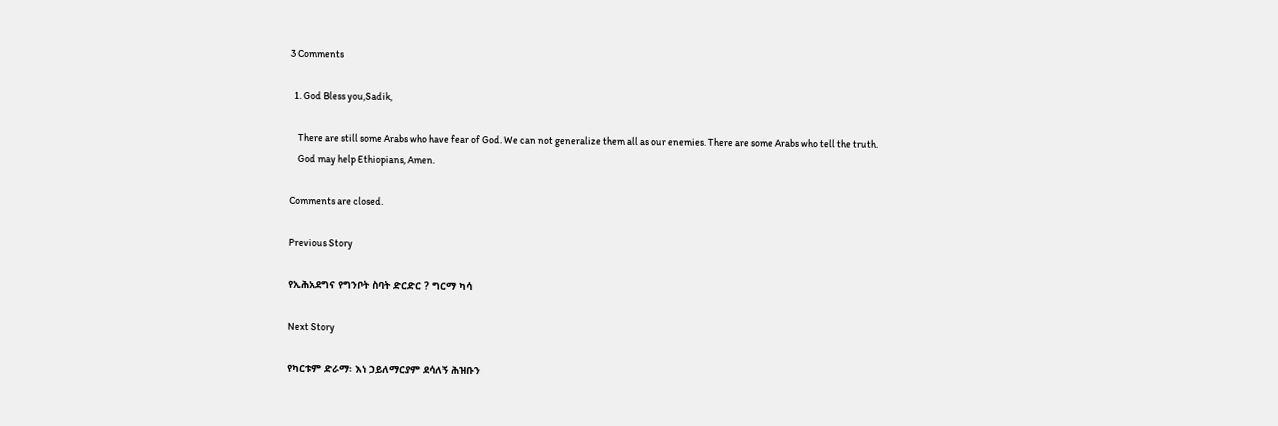3 Comments

  1. God Bless you,Sadik,

    There are still some Arabs who have fear of God. We can not generalize them all as our enemies. There are some Arabs who tell the truth.
    God may help Ethiopians, Amen.

Comments are closed.

Previous Story

የኢሕአደግና የግንቦት ስባት ድርድር ? ግርማ ካሳ

Next Story

የካርቱም ድራማ፡ እነ ኃይለማርያም ደሳለኝ ሕዝቡን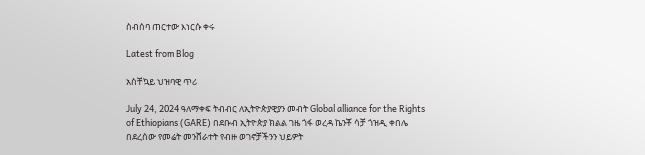ስብሰባ ጠርተው እነርሱ ቀሩ

Latest from Blog

አስቸኳይ ህዝባዊ ጥሪ

July 24, 2024 ዓለማቀፍ ትብብር ለኢትዮጵያዊያን መብት Global alliance for the Rights of Ethiopians (GARE) በደቡብ ኢትዮጵያ ክልል ገዜ ጎፋ ወረዳ ኬንቾ ሳቻ ጎዝዲ ቀበሌ በደረሰው የመሬት መንሸራተት የብዙ ወገኖቻችንን ህይዎት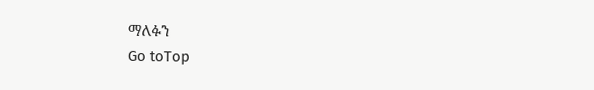ማለፉን
Go toTop